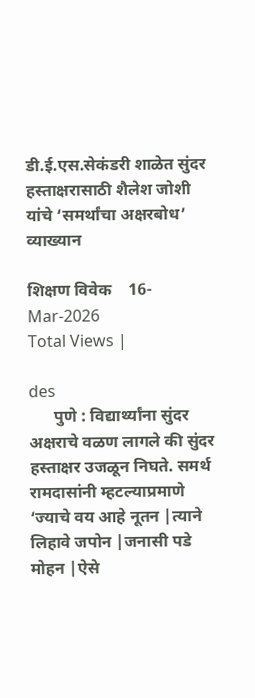डी.ई.एस.सेकंडरी शाळेत सुंदर हस्ताक्षरासाठी शैलेश जोशी यांचे ‘समर्थांचा अक्षरबोध’ व्याख्यान

शिक्षण विवेक    16-Mar-2026
Total Views |

des
      पुणे : विद्यार्थ्यांना सुंदर अक्षराचे वळण लागले की सुंदर हस्ताक्षर उजळून निघते. समर्थ रामदासांनी म्हटल्याप्रमाणे
‘ज्याचे वय आहे नूतन |त्याने लिहावे जपोन |जनासी पडे मोहन |ऐसे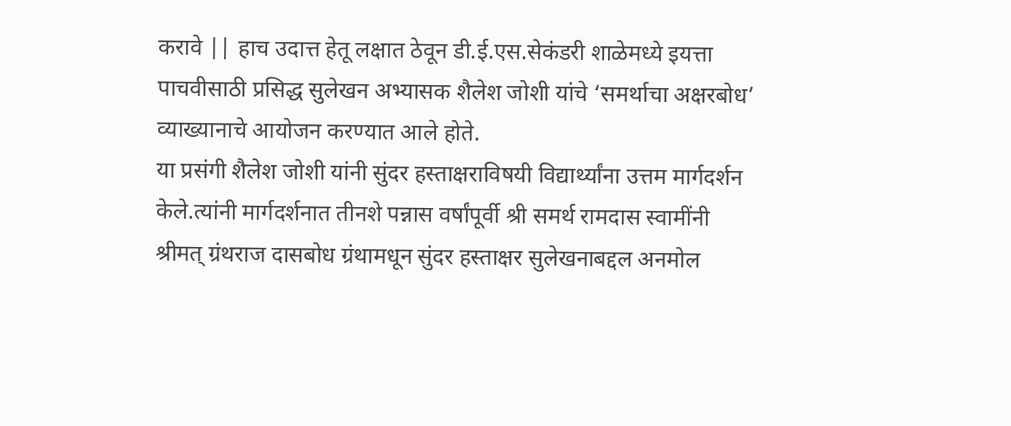करावे || हाच उदात्त हेतू लक्षात ठेवून डी.ई.एस.सेकंडरी शाळेमध्ये इयत्ता पाचवीसाठी प्रसिद्ध सुलेखन अभ्यासक शैलेश जोशी यांचे ‘समर्थाचा अक्षरबोध’ व्याख्यानाचे आयोजन करण्यात आले होते.
या प्रसंगी शैलेश जोशी यांनी सुंदर हस्ताक्षराविषयी विद्यार्थ्यांना उत्तम मार्गदर्शन केले.त्यांनी मार्गदर्शनात तीनशे पन्नास वर्षांपूर्वी श्री समर्थ रामदास स्वामींनी श्रीमत् ग्रंथराज दासबोध ग्रंथामधून सुंदर हस्ताक्षर सुलेखनाबद्दल अनमोल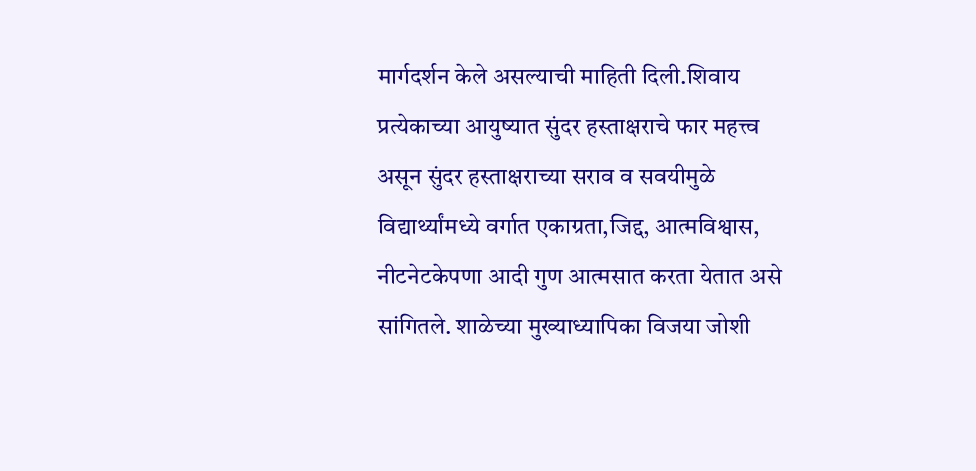मार्गदर्शन केले असल्याची माहिती दिली.शिवाय प्रत्येकाच्या आयुष्यात सुंदर हस्ताक्षराचे फार महत्त्व असून सुंदर हस्ताक्षराच्या सराव व सवयीमुळे विद्यार्थ्यांमध्ये वर्गात एकाग्रता,जिद्द, आत्मविश्वास, नीटनेटकेपणा आदी गुण आत्मसात करता येतात असे सांगितले. शाळेच्या मुख्याध्यापिका विजया जोशी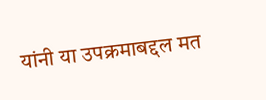यांनी या उपक्रमाबद्दल मत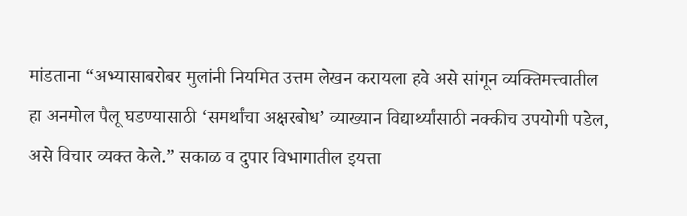मांडताना “अभ्यासाबरोबर मुलांनी नियमित उत्तम लेखन करायला हवे असे सांगून व्यक्तिमत्त्वातील हा अनमोल पैलू घडण्यासाठी ‘समर्थांचा अक्षरबोध’ व्याख्यान विद्यार्थ्यांसाठी नक्कीच उपयोगी पडेल, असे विचार व्यक्त केले.” सकाळ व दुपार विभागातील इयत्ता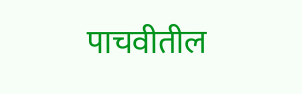पाचवीतील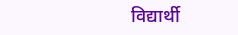विद्यार्थी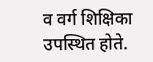व वर्ग शिक्षिका उपस्थित होते.